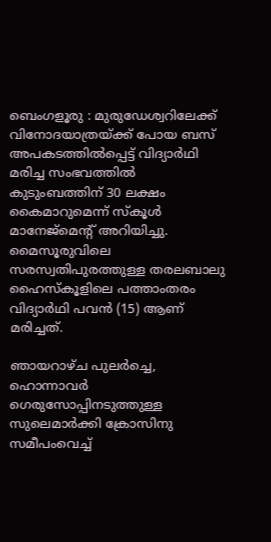ബെംഗളൂരു : മുരുഡേശ്വറിലേക്ക് വിനോദയാത്രയ്ക്ക് പോയ ബസ് അപകടത്തിൽപ്പെട്ട് വിദ്യാർഥി മരിച്ച സംഭവത്തിൽ കുടുംബത്തിന് 30 ലക്ഷം കൈമാറുമെന്ന് സ്കൂൾ മാനേജ്മെന്റ് അറിയിച്ചു.
മൈസൂരുവിലെ സരസ്വതിപുരത്തുള്ള തരലബാലു ഹൈസ്കൂളിലെ പത്താംതരം വിദ്യാർഥി പവൻ (15) ആണ് മരിച്ചത്.

ഞായറാഴ്ച പുലർച്ചെ, ഹൊന്നാവർ ഗെരുസോപ്പിനടുത്തുള്ള സുലെമാർക്കി ക്രോസിനു സമീപംവെച്ച്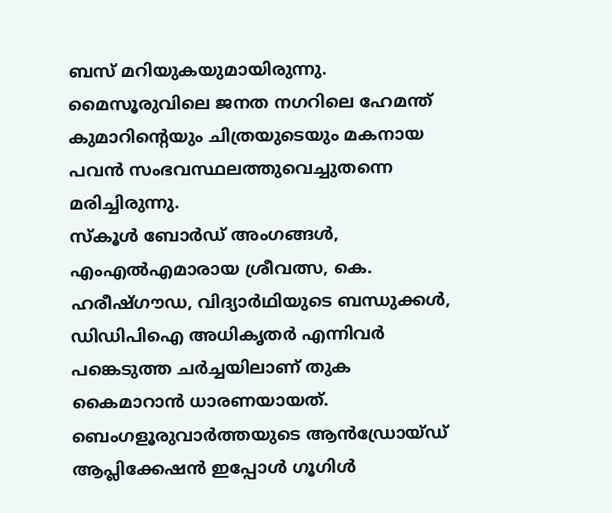ബസ് മറിയുകയുമായിരുന്നു.
മൈസൂരുവിലെ ജനത നഗറിലെ ഹേമന്ത് കുമാറിന്റെയും ചിത്രയുടെയും മകനായ പവൻ സംഭവസ്ഥലത്തുവെച്ചുതന്നെ മരിച്ചിരുന്നു.
സ്കൂൾ ബോർഡ് അംഗങ്ങൾ, എംഎൽഎമാരായ ശ്രീവത്സ, കെ. ഹരീഷ്ഗൗഡ, വിദ്യാർഥിയുടെ ബന്ധുക്കൾ, ഡിഡിപിഐ അധികൃതർ എന്നിവർ പങ്കെടുത്ത ചർച്ചയിലാണ് തുക കൈമാറാൻ ധാരണയായത്.
ബെംഗളൂരുവാർത്തയുടെ ആൻഡ്രോയ്ഡ് ആപ്ലിക്കേഷൻ ഇപ്പോൾ ഗൂഗിൾ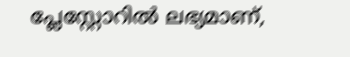പ്ലേസ്റ്റോറിൽ ലഭ്യമാണ്,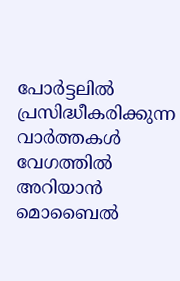പോർട്ടലിൽ പ്രസിദ്ധീകരിക്കുന്ന വാർത്തകൾ വേഗത്തിൽ അറിയാൻ മൊബൈൽ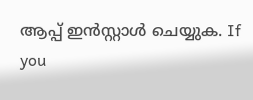ആപ്പ് ഇൻസ്റ്റാൾ ചെയ്യുക. If you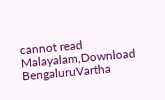cannot read Malayalam,Download BengaluruVartha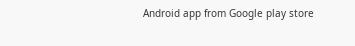Android app from Google play store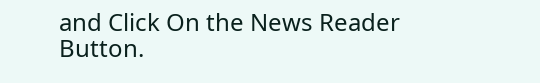and Click On the News Reader Button.